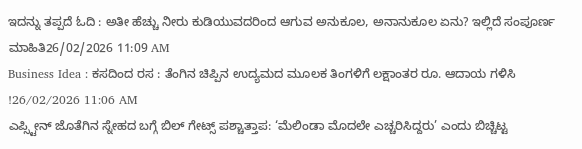ಇದನ್ನು ತಪ್ಪದೆ ಓದಿ : ಅತೀ ಹೆಚ್ಚು ನೀರು ಕುಡಿಯುವದರಿಂದ ಆಗುವ ಅನುಕೂಲ, ಅನಾನುಕೂಲ ಏನು? ಇಲ್ಲಿದೆ ಸಂಪೂರ್ಣ ಮಾಹಿತಿ26/02/2026 11:09 AM
Business Idea : ಕಸದಿಂದ ರಸ : ತೆಂಗಿನ ಚಿಪ್ಪಿನ ಉದ್ಯಮದ ಮೂಲಕ ತಿಂಗಳಿಗೆ ಲಕ್ಷಾಂತರ ರೂ. ಆದಾಯ ಗಳಿಸಿ !26/02/2026 11:06 AM
ಎಪ್ಸ್ಟೀನ್ ಜೊತೆಗಿನ ಸ್ನೇಹದ ಬಗ್ಗೆ ಬಿಲ್ ಗೇಟ್ಸ್ ಪಶ್ಚಾತ್ತಾಪ: ‘ಮೆಲಿಂಡಾ ಮೊದಲೇ ಎಚ್ಚರಿಸಿದ್ದರು’ ಎಂದು ಬಿಚ್ಚಿಟ್ಟ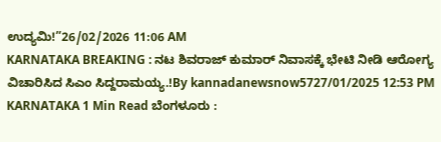ಉದ್ಯಮಿ!”26/02/2026 11:06 AM
KARNATAKA BREAKING : ನಟ ಶಿವರಾಜ್ ಕುಮಾರ್ ನಿವಾಸಕ್ಕೆ ಭೇಟಿ ನೀಡಿ ಆರೋಗ್ಯ ವಿಚಾರಿಸಿದ ಸಿಎಂ ಸಿದ್ದರಾಮಯ್ಯ.!By kannadanewsnow5727/01/2025 12:53 PM KARNATAKA 1 Min Read ಬೆಂಗಳೂರು :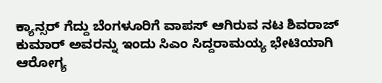ಕ್ಯಾನ್ಸರ್ ಗೆದ್ದು ಬೆಂಗಳೂರಿಗೆ ವಾಪಸ್ ಆಗಿರುವ ನಟ ಶಿವರಾಜ್ ಕುಮಾರ್ ಅವರನ್ನು ಇಂದು ಸಿಎಂ ಸಿದ್ದರಾಮಯ್ಯ ಭೇಟಿಯಾಗಿ ಆರೋಗ್ಯ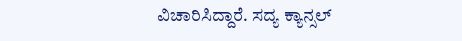ವಿಚಾರಿಸಿದ್ದಾರೆ. ಸದ್ಯ ಕ್ಯಾನ್ಸಲ್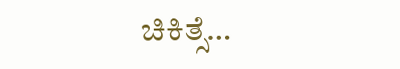ಚಿಕಿತ್ಸೆ…